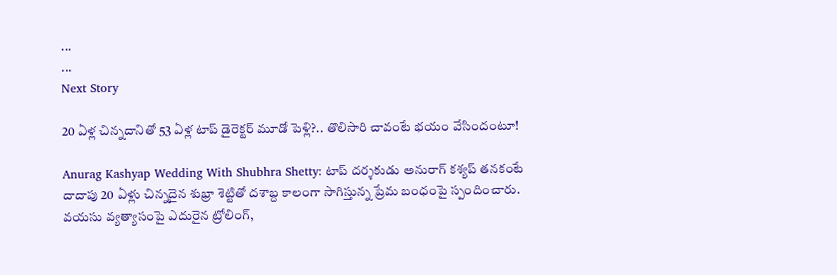...
...
Next Story

20 ఏళ్ల చిన్నదానితో 53 ఏళ్ల టాప్ డైరెక్టర్ మూడో పెళ్లి?.. తొలిసారి చావంటే భయం వేసిందంటూ!

Anurag Kashyap Wedding With Shubhra Shetty: టాప్ దర్శకుడు అనురాగ్ కశ్యప్ తనకంటే దాదాపు 20 ఏళ్లు చిన్నదైన శుభ్రా శెట్టితో దశాబ్ద కాలంగా సాగిస్తున్న ప్రేమ బంధంపై స్పందించారు. వయసు వ్యత్యాసంపై ఎదురైన ట్రోలింగ్,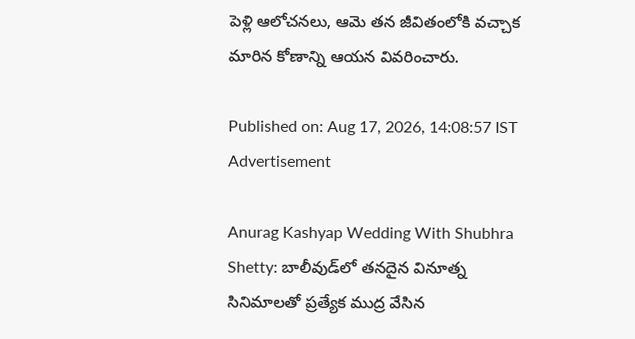పెళ్లి ఆలోచనలు, ఆమె తన జీవితంలోకి వచ్చాక మారిన కోణాన్ని ఆయన వివరించారు.

Published on: Aug 17, 2026, 14:08:57 IST
Advertisement

Anurag Kashyap Wedding With Shubhra Shetty: బాలీవుడ్‌లో తనదైన వినూత్న సినిమాలతో ప్రత్యేక ముద్ర వేసిన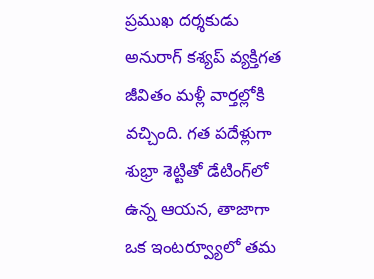ప్రముఖ దర్శకుడు అనురాగ్ కశ్యప్ వ్యక్తిగత జీవితం మళ్లీ వార్తల్లోకి వచ్చింది. గత పదేళ్లుగా శుభ్రా శెట్టితో డేటింగ్‌లో ఉన్న ఆయన, తాజాగా ఒక ఇంటర్వ్యూలో తమ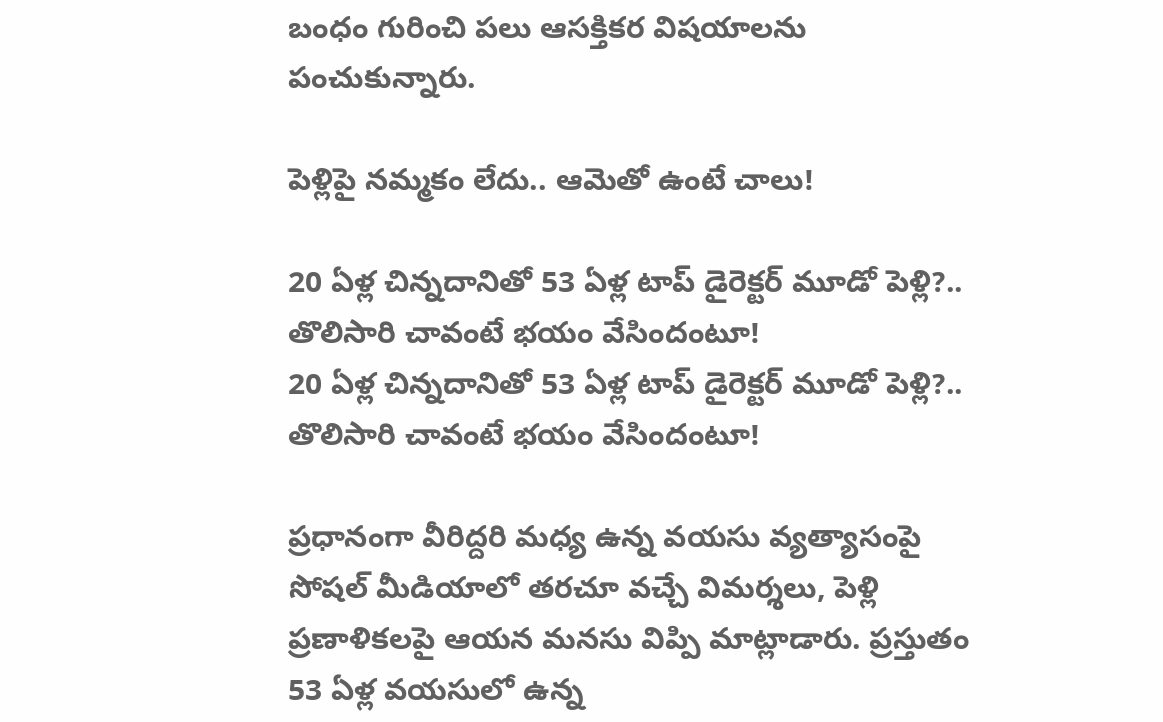బంధం గురించి పలు ఆసక్తికర విషయాలను పంచుకున్నారు.

పెళ్లిపై నమ్మకం లేదు.. ఆమెతో ఉంటే చాలు!

20 ఏళ్ల చిన్నదానితో 53 ఏళ్ల టాప్ డైరెక్టర్ మూడో పెళ్లి?.. తొలిసారి చావంటే భయం వేసిందంటూ!
20 ఏళ్ల చిన్నదానితో 53 ఏళ్ల టాప్ డైరెక్టర్ మూడో పెళ్లి?.. తొలిసారి చావంటే భయం వేసిందంటూ!

ప్రధానంగా వీరిద్దరి మధ్య ఉన్న వయసు వ్యత్యాసంపై సోషల్ మీడియాలో తరచూ వచ్చే విమర్శలు, పెళ్లి ప్రణాళికలపై ఆయన మనసు విప్పి మాట్లాడారు. ప్రస్తుతం 53 ఏళ్ల వయసులో ఉన్న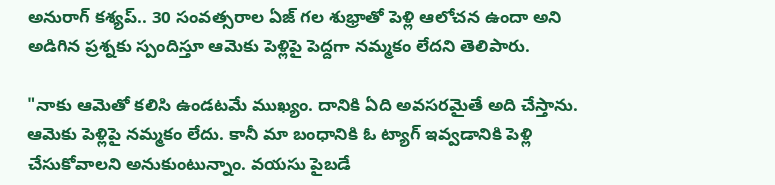అనురాగ్ కశ్యప్.. 30 సంవత్సరాల ఏజ్ గల శుభ్రాతో పెళ్లి ఆలోచన ఉందా అని అడిగిన ప్రశ్నకు స్పందిస్తూ ఆమెకు పెళ్లిపై పెద్దగా నమ్మకం లేదని తెలిపారు.

"నాకు ఆమెతో కలిసి ఉండటమే ముఖ్యం. దానికి ఏది అవసరమైతే అది చేస్తాను. ఆమెకు పెళ్లిపై నమ్మకం లేదు. కానీ మా బంధానికి ఓ ట్యాగ్ ఇవ్వడానికి పెళ్లి చేసుకోవాలని అనుకుంటున్నాం. వయసు పైబడే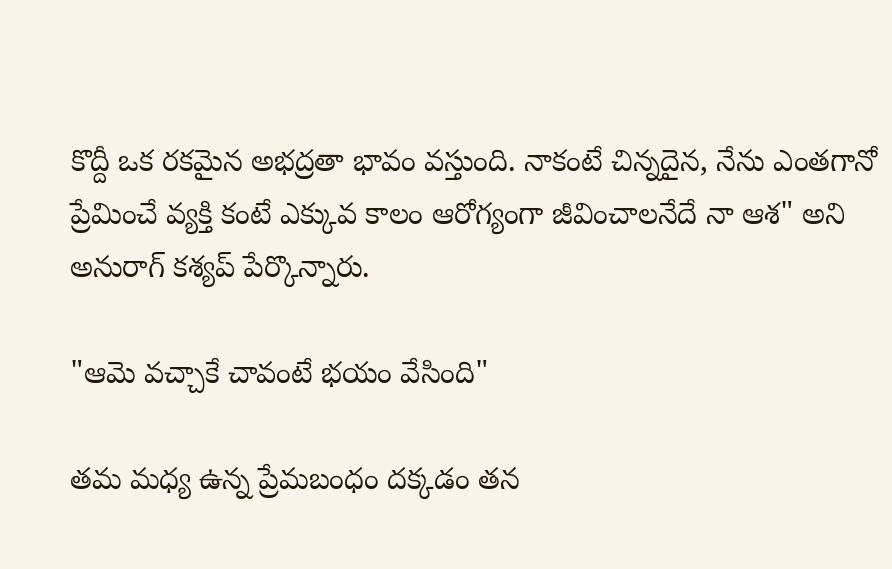కొద్దీ ఒక రకమైన అభద్రతా భావం వస్తుంది. నాకంటే చిన్నదైన, నేను ఎంతగానో ప్రేమించే వ్యక్తి కంటే ఎక్కువ కాలం ఆరోగ్యంగా జీవించాలనేదే నా ఆశ" అని అనురాగ్ కశ్యప్ పేర్కొన్నారు.

"ఆమె వచ్చాకే చావంటే భయం వేసింది"

తమ మధ్య ఉన్న ప్రేమబంధం దక్కడం తన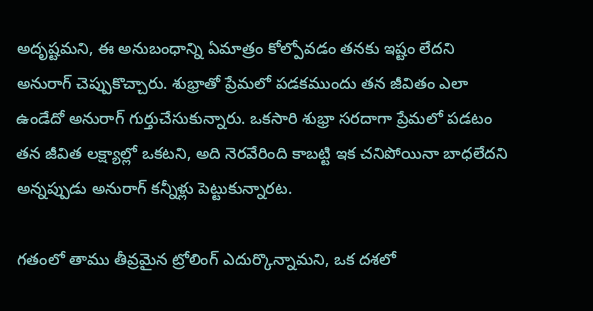అదృష్టమని, ఈ అనుబంధాన్ని ఏమాత్రం కోల్పోవడం తనకు ఇష్టం లేదని అనురాగ్ చెప్పుకొచ్చారు. శుభ్రాతో ప్రేమలో పడకముందు తన జీవితం ఎలా ఉండేదో అనురాగ్ గుర్తుచేసుకున్నారు. ఒకసారి శుభ్రా సరదాగా ప్రేమలో పడటం తన జీవిత లక్ష్యాల్లో ఒకటని, అది నెరవేరింది కాబట్టి ఇక చనిపోయినా బాధలేదని అన్నప్పుడు అనురాగ్ కన్నీళ్లు పెట్టుకున్నారట.

గతంలో తాము తీవ్రమైన ట్రోలింగ్ ఎదుర్కొన్నామని, ఒక దశలో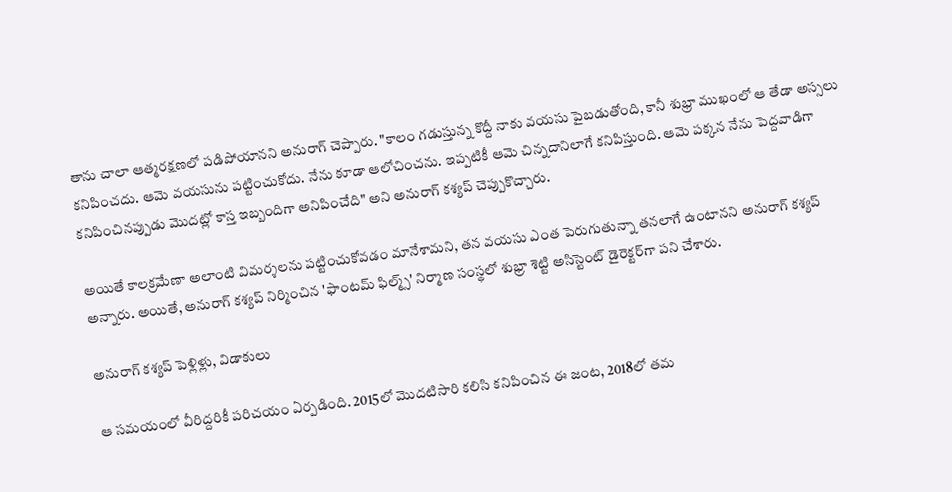తాను చాలా ఆత్మరక్షణలో పడిపోయానని అనురాగ్ చెప్పారు. "కాలం గడుస్తున్న కొద్దీ నాకు వయసు పైబడుతోంది, కానీ శుభ్రా ముఖంలో ఆ తేడా అస్సలు కనిపించదు. ఆమె వయసును పట్టించుకోదు. నేను కూడా ఆలోచించను. ఇప్పటికీ ఆమె చిన్నదానిలాగే కనిపిస్తుంది. ఆమె పక్కన నేను పెద్దవాడిగా కనిపించినప్పుడు మొదట్లో కాస్త ఇబ్బందిగా అనిపించేది" అని అనురాగ్ కశ్యప్ చెప్పుకొచ్చారు.

అయితే కాలక్రమేణా అలాంటి విమర్శలను పట్టించుకోవడం మానేశామని, తన వయసు ఎంత పెరుగుతున్నా తనలాగే ఉంటానని అనురాగ్ కశ్యప్ అన్నారు. అయితే, అనురాగ్ కశ్యప్ నిర్మించిన 'ఫాంటమ్ ఫిల్మ్స్' నిర్మాణ సంస్థలో శుభ్రా శెట్టి అసిస్టెంట్ డైరెక్టర్‌గా పని చేశారు.

అనురాగ్ కశ్యప్ పెళ్లిళ్లు, విడాకులు

ఆ సమయంలో వీరిద్దరికీ పరిచయం ఏర్పడింది. 2015లో మొదటిసారి కలిసి కనిపించిన ఈ జంట, 2018లో తమ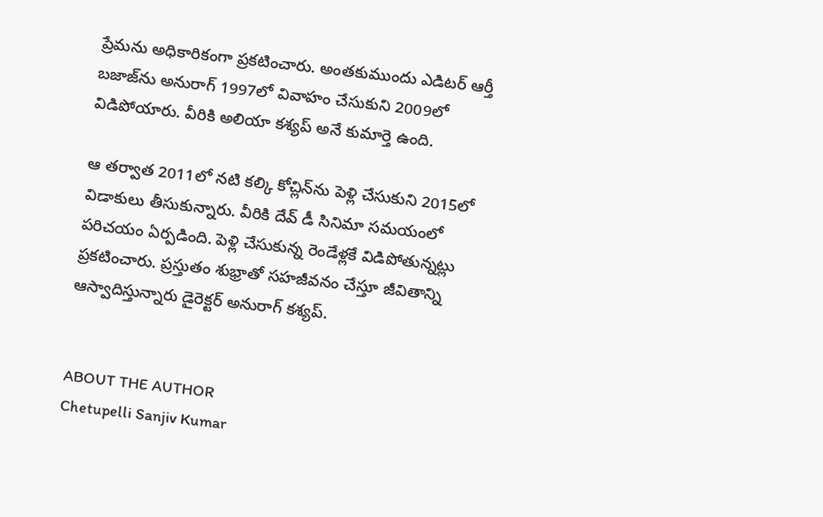ప్రేమను అధికారికంగా ప్రకటించారు. అంతకుముందు ఎడిటర్ ఆర్తీ బజాజ్‌ను అనురాగ్ 1997లో వివాహం చేసుకుని 2009లో విడిపోయారు. వీరికి అలియా కశ్యప్ అనే కుమార్తె ఉంది.

ఆ తర్వాత 2011లో నటి కల్కి కోచ్లిన్‌ను పెళ్లి చేసుకుని 2015లో విడాకులు తీసుకున్నారు. వీరికి దేవ్ డీ సినిమా సమయంలో పరిచయం ఏర్పడింది. పెళ్లి చేసుకున్న రెండేళ్లకే విడిపోతున్నట్లు ప్రకటించారు. ప్రస్తుతం శుభ్రాతో సహజీవనం చేస్తూ జీవితాన్ని ఆస్వాదిస్తున్నారు డైరెక్టర్ అనురాగ్ కశ్యప్.


ABOUT THE AUTHOR
Chetupelli Sanjiv Kumar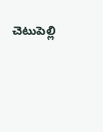చెటుపెల్లి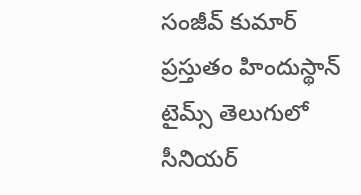సంజీవ్ కుమార్ ప్రస్తుతం హిందుస్థాన్ టైమ్స్ తెలుగులో సీనియర్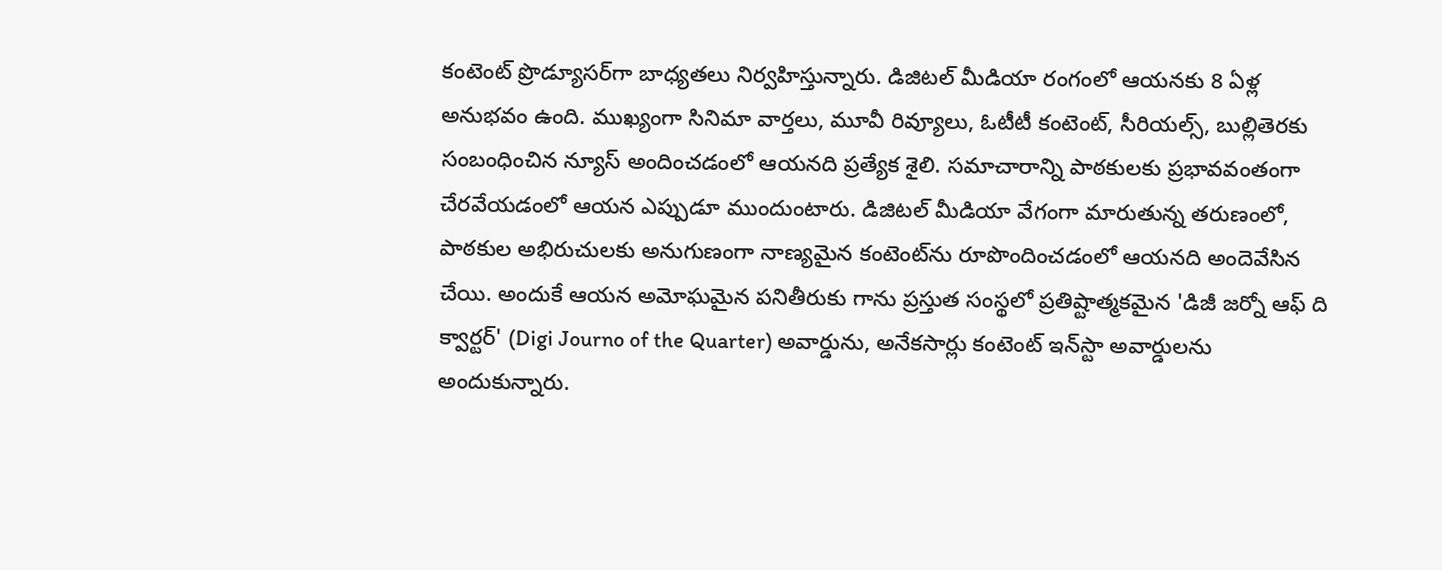కంటెంట్ ప్రొడ్యూసర్‌గా బాధ్యతలు నిర్వహిస్తున్నారు. డిజిటల్ మీడియా రంగంలో ఆయనకు 8 ఏళ్ల అనుభవం ఉంది. ముఖ్యంగా సినిమా వార్తలు, మూవీ రివ్యూలు, ఓటీటీ కంటెంట్, సీరియల్స్, బుల్లితెరకు సంబంధించిన న్యూస్ అందించడంలో ఆయనది ప్రత్యేక శైలి. సమాచారాన్ని పాఠకులకు ప్రభావవంతంగా చేరవేయడంలో ఆయన ఎప్పుడూ ముందుంటారు. డిజిటల్ మీడియా వేగంగా మారుతున్న తరుణంలో, పాఠకుల అభిరుచులకు అనుగుణంగా నాణ్యమైన కంటెంట్‌ను రూపొందించడంలో ఆయనది అందెవేసిన చేయి. అందుకే ఆయన అమోఘమైన పనితీరుకు గాను ప్రస్తుత సంస్థలో ప్రతిష్టాత్మకమైన 'డిజీ జర్నో ఆఫ్ ది క్వార్టర్' (Digi Journo of the Quarter) అవార్డును, అనేకసార్లు కంటెంట్ ఇన్‌స్టా అవార్డులను అందుకున్నారు.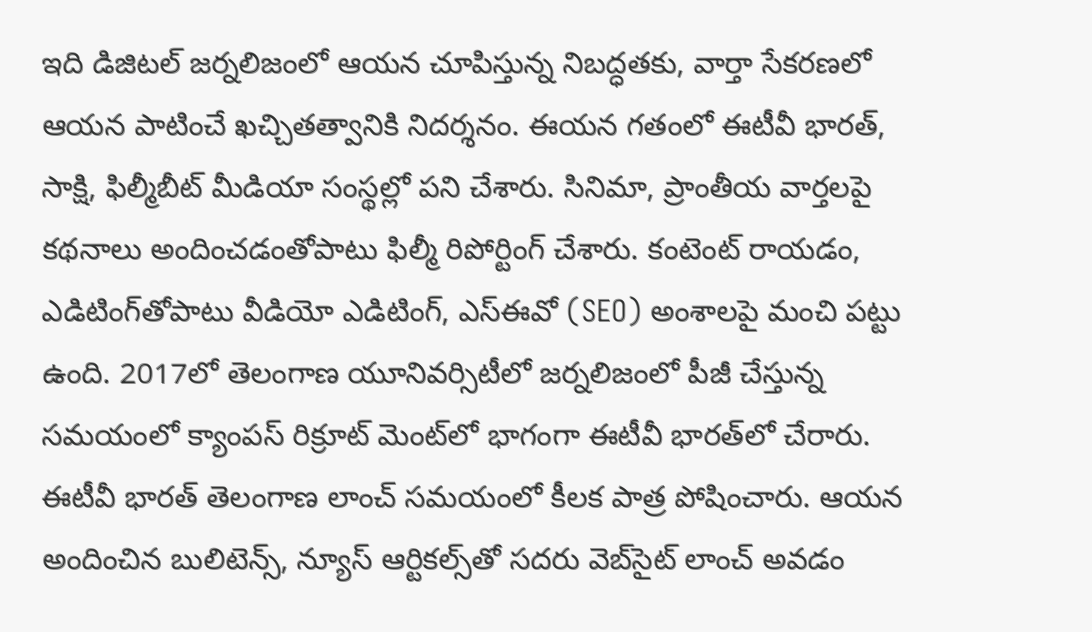ఇది డిజిటల్ జర్నలిజంలో ఆయన చూపిస్తున్న నిబద్ధతకు, వార్తా సేకరణలో ఆయన పాటించే ఖచ్చితత్వానికి నిదర్శనం. ఈయన గతంలో ఈటీవీ భారత్, సాక్షి, ఫిల్మీబీట్ మీడియా సంస్థల్లో పని చేశారు. సినిమా, ప్రాంతీయ వార్తలపై కథనాలు అందించడంతోపాటు ఫిల్మీ రిపోర్టింగ్ చేశారు. కంటెంట్ రాయడం, ఎడిటింగ్‌తోపాటు వీడియో ఎడిటింగ్, ఎస్‌ఈవో (SEO) అంశాలపై మంచి పట్టు ఉంది. 2017లో తెలంగాణ యూనివర్సిటీలో జర్నలిజంలో పీజీ చేస్తున్న సమయంలో క్యాంపస్ రిక్రూట్ మెంట్‌లో భాగంగా ఈటీవీ భారత్‌లో చేరారు. ఈటీవీ భారత్ తెలంగాణ లాంచ్ సమయంలో కీలక పాత్ర పోషించారు. ఆయన అందించిన బులిటెన్స్, న్యూస్ ఆర్టికల్స్‌తో సదరు వెబ్‌సైట్ లాంచ్ అవడం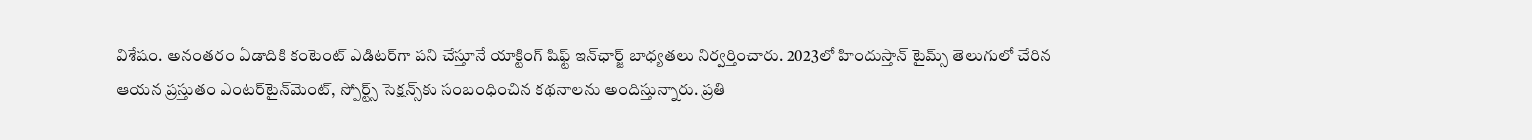విశేషం. అనంతరం ఏడాదికి కంటెంట్ ఎడిటర్‌గా పని చేస్తూనే యాక్టింగ్ షిఫ్ట్ ఇన్‌ఛార్జ్ బాధ్యతలు నిర్వర్తించారు. 2023లో హిందుస్తాన్ టైమ్స్ తెలుగులో చేరిన ఆయన ప్రస్తుతం ఎంటర్‌టైన్‌మెంట్, స్పోర్ట్స్ సెక్షన్స్‌కు సంబంధించిన కథనాలను అందిస్తున్నారు. ప్రతి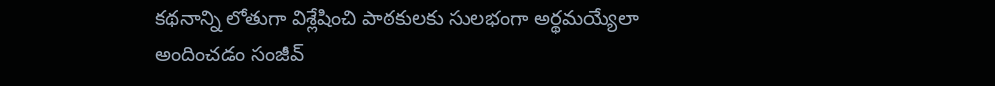కథనాన్ని లోతుగా విశ్లేషించి పాఠకులకు సులభంగా అర్థమయ్యేలా అందించడం సంజీవ్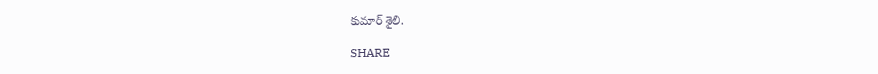కుమార్ శైలి.

SHARE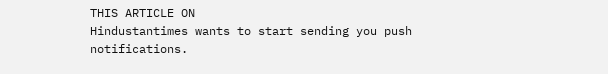THIS ARTICLE ON
Hindustantimes wants to start sending you push notifications.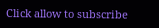Click allow to subscribe